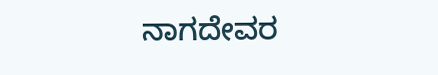ನಾಗದೇವರ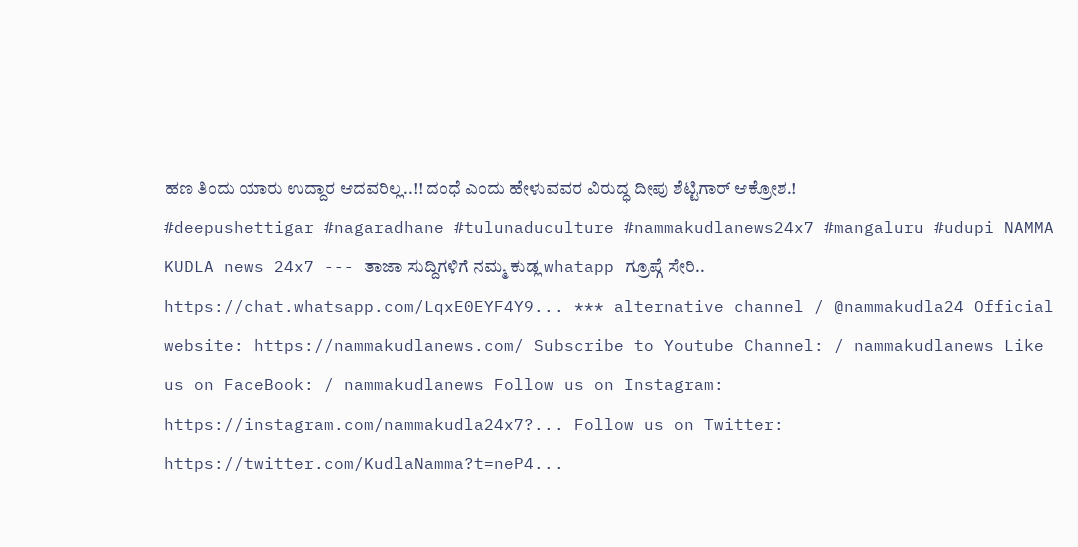ಹಣ ತಿಂದು ಯಾರು ಉದ್ದಾರ ಆದವರಿಲ್ಲ..!! ದಂಧೆ ಎಂದು ಹೇಳುವವರ ವಿರುದ್ಧ ದೀಪು ಶೆಟ್ಟಿಗಾರ್ ಆಕ್ರೋಶ.!
#deepushettigar #nagaradhane #tulunaduculture #nammakudlanews24x7 #mangaluru #udupi NAMMA KUDLA news 24x7 --- ತಾಜಾ ಸುದ್ದಿಗಳಿಗೆ ನಮ್ಮ ಕುಡ್ಲ whatapp ಗ್ರೂಪ್ಗೆ ಸೇರಿ.. https://chat.whatsapp.com/LqxE0EYF4Y9... *** alternative channel / @nammakudla24 Official website: https://nammakudlanews.com/ Subscribe to Youtube Channel: / nammakudlanews Like us on FaceBook: / nammakudlanews Follow us on Instagram: https://instagram.com/nammakudla24x7?... Follow us on Twitter: https://twitter.com/KudlaNamma?t=neP4...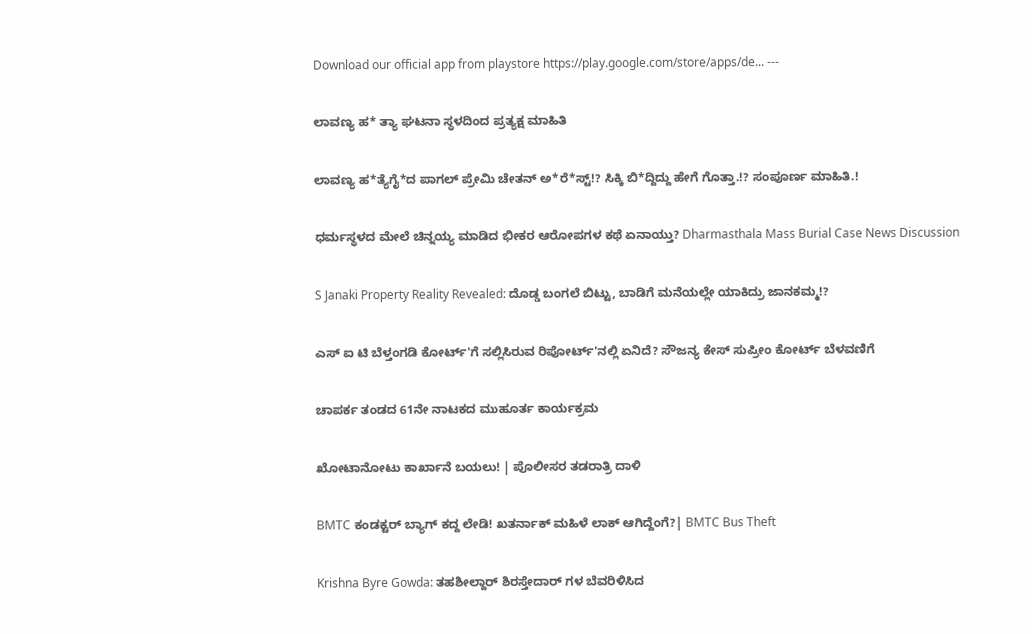Download our official app from playstore https://play.google.com/store/apps/de... ---

ಲಾವಣ್ಯ ಹ* ತ್ಯಾ ಘಟನಾ ಸ್ಥಳದಿಂದ ಪ್ರತ್ಯಕ್ಷ ಮಾಹಿತಿ

ಲಾವಣ್ಯ ಹ*ತ್ಯೆಗೈ*ದ ಪಾಗಲ್ ಪ್ರೇಮಿ ಚೇತನ್ ಅ*ರೆ*ಸ್ಟ್!? ಸಿಕ್ಕಿ ಬಿ*ದ್ದಿದ್ದು ಹೇಗೆ ಗೊತ್ತಾ.!? ಸಂಪೂರ್ಣ ಮಾಹಿತಿ.!

ಧರ್ಮಸ್ಥಳದ ಮೇಲೆ ಚಿನ್ನಯ್ಯ ಮಾಡಿದ ಭೀಕರ ಆರೋಪಗಳ ಕಥೆ ಏನಾಯ್ತು? Dharmasthala Mass Burial Case News Discussion

S Janaki Property Reality Revealed: ದೊಡ್ಡ ಬಂಗಲೆ ಬಿಟ್ಟು, ಬಾಡಿಗೆ ಮನೆಯಲ್ಲೇ ಯಾಕಿದ್ರು ಜಾನಕಮ್ಮ!?

ಎಸ್ ಐ ಟಿ ಬೆಳ್ತಂಗಡಿ ಕೋರ್ಟ್'ಗೆ ಸಲ್ಲಿಸಿರುವ ರಿಪೋರ್ಟ್'ನಲ್ಲಿ ಏನಿದೆ? ಸೌಜನ್ಯ ಕೇಸ್ ಸುಪ್ರೀಂ ಕೋರ್ಟ್ ಬೆಳವಣಿಗೆ

ಚಾಪರ್ಕ ತಂಡದ 61ನೇ ನಾಟಕದ ಮುಹೂರ್ತ ಕಾರ್ಯಕ್ರಮ

ಖೋಟಾನೋಟು ಕಾರ್ಖಾನೆ ಬಯಲು! | ಪೊಲೀಸರ ತಡರಾತ್ರಿ ದಾಳಿ

BMTC ಕಂಡಕ್ಟರ್ ಬ್ಯಾಗ್ ಕದ್ದ ಲೇಡಿ! ಖತರ್ನಾಕ್ ಮಹಿಳೆ ಲಾಕ್ ಆಗಿದ್ದೆಂಗೆ?| BMTC Bus Theft

Krishna Byre Gowda: ತಹಶೀಲ್ದಾರ್ ಶಿರಸ್ತೇದಾರ್ ಗಳ ಬೆವರಿಳಿಸಿದ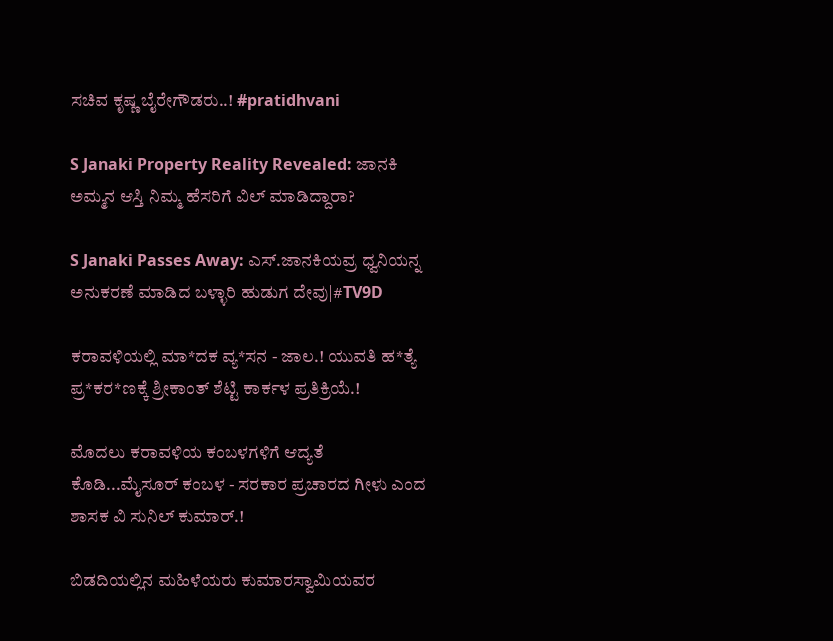ಸಚಿವ ಕೃಷ್ಣ ಬೈರೇಗೌಡರು..! #pratidhvani

S Janaki Property Reality Revealed: ಜಾನಕಿ ಅಮ್ಮನ ಆಸ್ತಿ ನಿಮ್ಮ ಹೆಸರಿಗೆ ವಿಲ್ ಮಾಡಿದ್ದಾರಾ?

S Janaki Passes Away: ಎಸ್.ಜಾನಕಿಯವ್ರ ಧ್ವನಿಯನ್ನ ಅನುಕರಣೆ ಮಾಡಿದ ಬಳ್ಳಾರಿ ಹುಡುಗ ದೇವು|#TV9D

ಕರಾವಳಿಯಲ್ಲಿ ಮಾ*ದಕ ವ್ಯ*ಸನ - ಜಾಲ.! ಯುವತಿ ಹ*ತ್ಯೆ ಪ್ರ*ಕರ*ಣಕ್ಕೆ ಶ್ರೀಕಾಂತ್ ಶೆಟ್ಟಿ ಕಾರ್ಕಳ ಪ್ರತಿಕ್ರಿಯೆ.!

ಮೊದಲು ಕರಾವಳಿಯ ಕಂಬಳಗಳಿಗೆ ಆದ್ಯತೆ ಕೊಡಿ...ಮೈಸೂರ್ ಕಂಬಳ - ಸರಕಾರ ಪ್ರಚಾರದ ಗೀಳು ಎಂದ ಶಾಸಕ ವಿ ಸುನಿಲ್ ಕುಮಾರ್.!

ಬಿಡದಿಯಲ್ಲಿನ ಮಹಿಳೆಯರು ಕುಮಾರಸ್ವಾಮಿಯವರ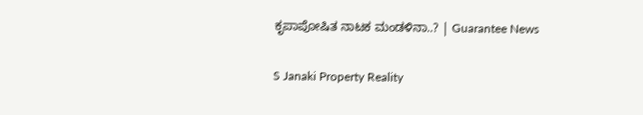ಕೃಪಾಪೋಷಿತ ನಾಟಕ ಮಂಡಳಿನಾ..? | Guarantee News

S Janaki Property Reality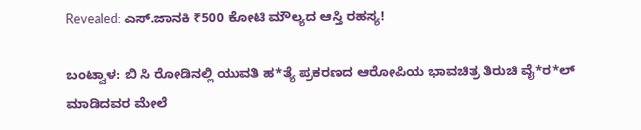Revealed: ಎಸ್.ಜಾನಕಿ ₹500 ಕೋಟಿ ಮೌಲ್ಯದ ಆಸ್ತಿ ರಹಸ್ಯ!

ಬಂಟ್ವಾಳ: ಬಿ ಸಿ ರೋಡಿನಲ್ಲಿ ಯುವತಿ ಹ*ತ್ಯೆ ಪ್ರಕರಣದ ಆರೋಪಿಯ ಭಾವಚಿತ್ರ ತಿರುಚಿ ವೈ*ರ*ಲ್ ಮಾಡಿದವರ ಮೇಲೆ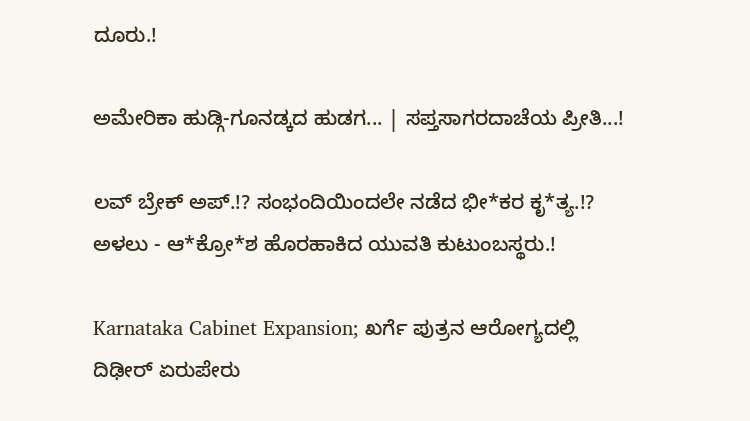ದೂರು.!

ಅಮೇರಿಕಾ ಹುಡ್ಗಿ-ಗೂನಡ್ಕದ ಹುಡಗ... | ಸಪ್ತಸಾಗರದಾಚೆಯ ಪ್ರೀತಿ...!

ಲವ್ ಬ್ರೇಕ್ ಅಪ್.!? ಸಂಭಂದಿಯಿಂದಲೇ ನಡೆದ ಭೀ*ಕರ ಕೃ*ತ್ಯ.!? ಅಳಲು - ಆ*ಕ್ರೋ*ಶ ಹೊರಹಾಕಿದ ಯುವತಿ ಕುಟುಂಬಸ್ಥರು.!

Karnataka Cabinet Expansion; ಖರ್ಗೆ ಪುತ್ರನ ಆರೋಗ್ಯದಲ್ಲಿ ದಿಢೀರ್ ಏರುಪೇರು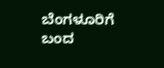ಬೆಂಗಳೂರಿಗೆ ಬಂದ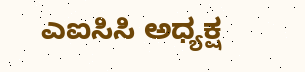ಎಐಸಿಸಿ ಅಧ್ಯಕ್ಷ